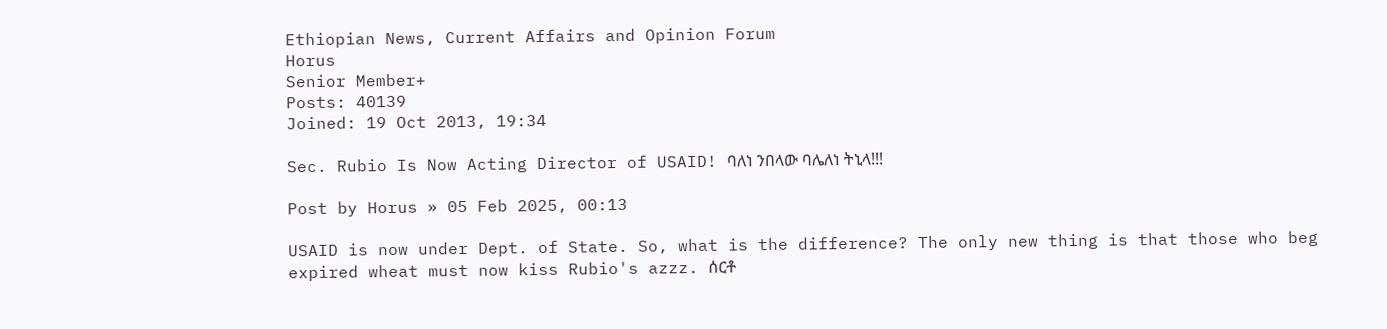Ethiopian News, Current Affairs and Opinion Forum
Horus
Senior Member+
Posts: 40139
Joined: 19 Oct 2013, 19:34

Sec. Rubio Is Now Acting Director of USAID! ባለነ ንበላው ባሌለነ ትኒላ!!!

Post by Horus » 05 Feb 2025, 00:13

USAID is now under Dept. of State. So, what is the difference? The only new thing is that those who beg expired wheat must now kiss Rubio's azzz. ሰርቶ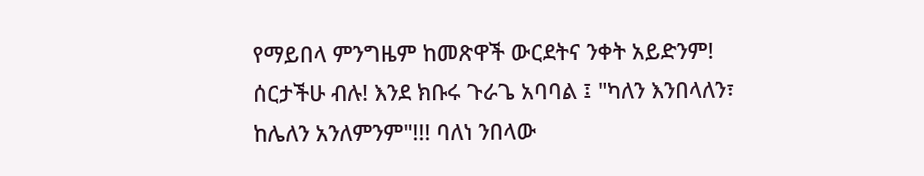የማይበላ ምንግዜም ከመጽዋች ውርደትና ንቀት አይድንም! ሰርታችሁ ብሉ! እንደ ክቡሩ ጉራጌ አባባል ፤ "ካለን እንበላለን፣ ከሌለን አንለምንም"!!! ባለነ ንበላው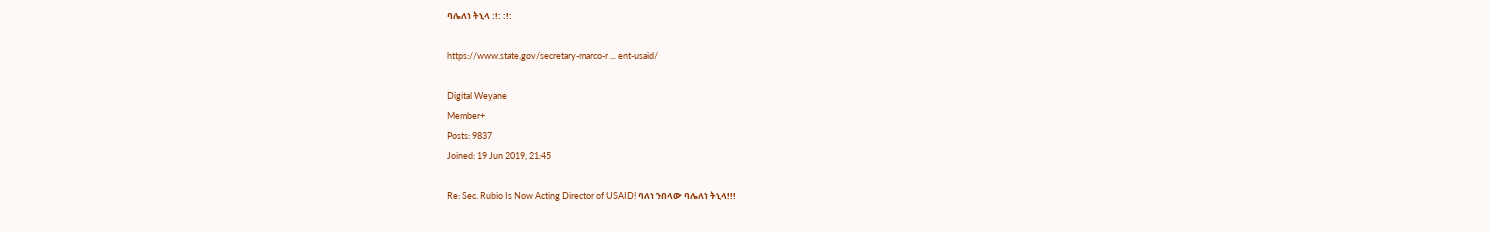ባሌለነ ትኒላ :!: :!:

https://www.state.gov/secretary-marco-r ... ent-usaid/

Digital Weyane
Member+
Posts: 9837
Joined: 19 Jun 2019, 21:45

Re: Sec. Rubio Is Now Acting Director of USAID! ባለነ ንበላው ባሌለነ ትኒላ!!!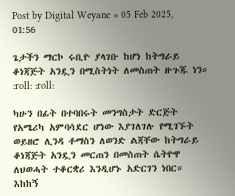Post by Digital Weyane » 05 Feb 2025, 01:56

ጌታችን ማርኮ ሩቢዮ ያላገቡ ከሆነ ከትግራይ ቆነጃጅት አንዷን በሚስትነት ለመስጠት ዙጉጁ ነን። :roll: :roll:

ካሁን በፊት በተባበሩት መንግስታት ድርጅት የአሜሪካ አምባሳደር ሆነው እያገለገሉ የሚገኙት ወይዘሮ ሊንዳ ቶማስን ለወንድ ልጃቸው ከትግራይ ቆነጃጅት አንዷን መርጠን በመስጠት ሴትዮዋ ለህወሓት ተቆርቋሪ እንዲሆኑ አድርገን ነበር። እከከኝ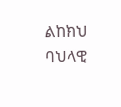ልከክህ ባህላዊ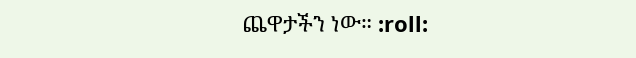ጨዋታችን ነው። :roll: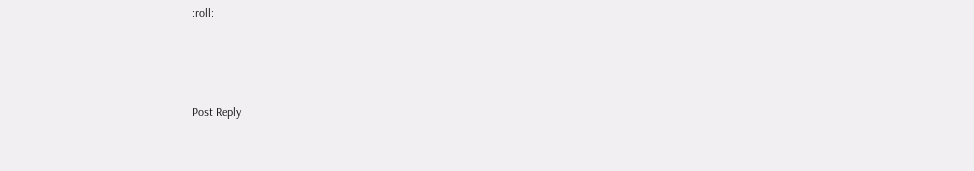:roll:



Post Reply